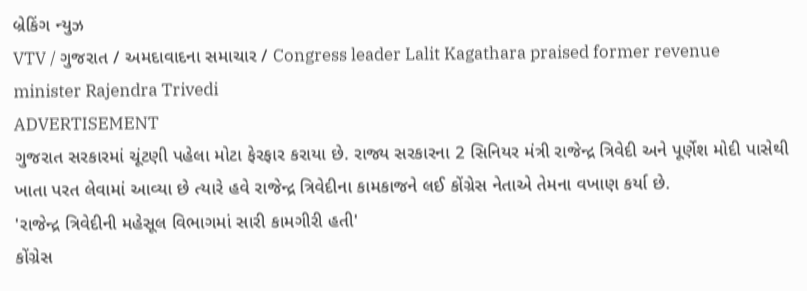બ્રેકિંગ ન્યુઝ
VTV / ગુજરાત / અમદાવાદના સમાચાર / Congress leader Lalit Kagathara praised former revenue minister Rajendra Trivedi
ADVERTISEMENT
ગુજરાત સરકારમાં ચૂંટણી પહેલા મોટા ફેરફાર કરાયા છે. રાજ્ય સરકારના 2 સિનિયર મંત્રી રાજેન્દ્ર ત્રિવેદી અને પૂર્ણેશ મોદી પાસેથી ખાતા પરત લેવામાં આવ્યા છે ત્યારે હવે રાજેન્દ્ર ત્રિવેદીના કામકાજને લઈ કોંગ્રેસ નેતાએ તેમના વખાણ કર્યા છે.
'રાજેન્દ્ર ત્રિવેદીની મહેસૂલ વિભાગમાં સારી કામગીરી હતી'
કોંગ્રેસ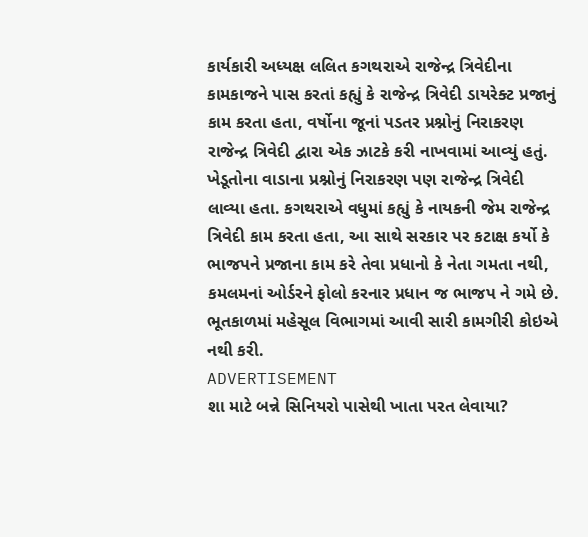કાર્યકારી અધ્યક્ષ લલિત કગથરાએ રાજેન્દ્ર ત્રિવેદીના કામકાજને પાસ કરતાં કહ્યું કે રાજેન્દ્ર ત્રિવેદી ડાયરેક્ટ પ્રજાનું કામ કરતા હતા, વર્ષોના જૂનાં પડતર પ્રશ્નોનું નિરાકરણ રાજેન્દ્ર ત્રિવેદી દ્વારા એક ઝાટકે કરી નાખવામાં આવ્યું હતું. ખેડૂતોના વાડાના પ્રશ્નોનું નિરાકરણ પણ રાજેન્દ્ર ત્રિવેદી લાવ્યા હતા. કગથરાએ વધુમાં કહ્યું કે નાયકની જેમ રાજેન્દ્ર ત્રિવેદી કામ કરતા હતા, આ સાથે સરકાર પર કટાક્ષ કર્યો કે ભાજપને પ્રજાના કામ કરે તેવા પ્રધાનો કે નેતા ગમતા નથી, કમલમનાં ઓર્ડરને ફોલો કરનાર પ્રધાન જ ભાજપ ને ગમે છે. ભૂતકાળમાં મહેસૂલ વિભાગમાં આવી સારી કામગીરી કોઇએ નથી કરી.
ADVERTISEMENT
શા માટે બન્ને સિનિયરો પાસેથી ખાતા પરત લેવાયા?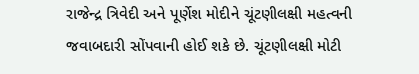રાજેન્દ્ર ત્રિવેદી અને પૂર્ણેશ મોદીને ચૂંટણીલક્ષી મહત્વની જવાબદારી સોંપવાની હોઈ શકે છે. ચૂંટણીલક્ષી મોટી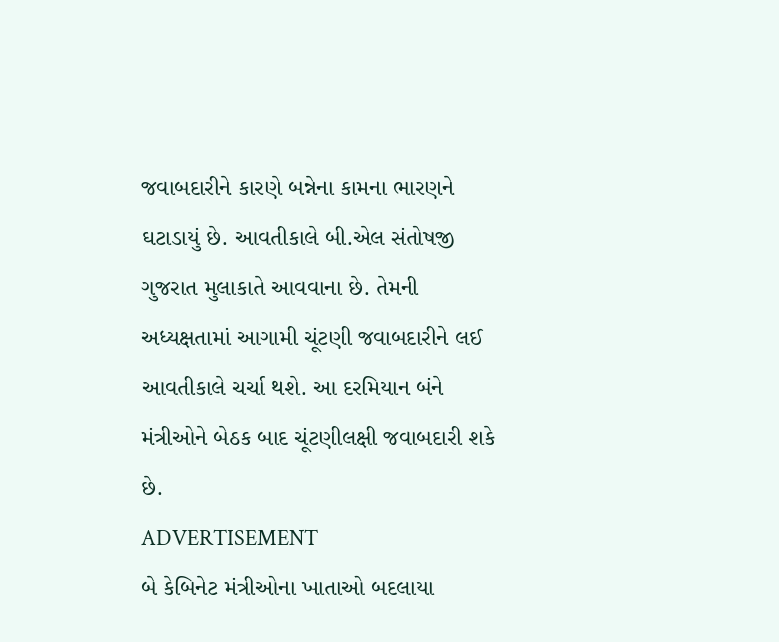જવાબદારીને કારણે બન્નેના કામના ભારણને ઘટાડાયું છે. આવતીકાલે બી.એલ સંતોષજી ગુજરાત મુલાકાતે આવવાના છે. તેમની અધ્યક્ષતામાં આગામી ચૂંટણી જવાબદારીને લઈ આવતીકાલે ચર્ચા થશે. આ દરમિયાન બંને મંત્રીઓને બેઠક બાદ ચૂંટણીલક્ષી જવાબદારી શકે છે.
ADVERTISEMENT
બે કેબિનેટ મંત્રીઓના ખાતાઓ બદલાયા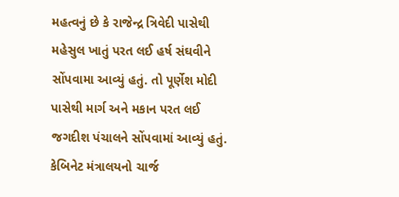મહત્વનું છે કે રાજેન્દ્ર ત્રિવેદી પાસેથી મહેસુલ ખાતું પરત લઈ હર્ષ સંઘવીને સોંપવામા આવ્યું હતું. તો પૂર્ણેશ મોદી પાસેથી માર્ગ અને મકાન પરત લઈ જગદીશ પંચાલને સોંપવામાં આવ્યું હતું. કેબિનેટ મંત્રાલયનો ચાર્જ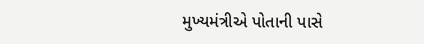મુખ્યમંત્રીએ પોતાની પાસે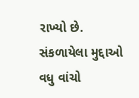રાખ્યો છે.
સંકળાયેલા મુદ્દાઓ
વધુ વાંચો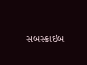સબસ્ક્રાઇબ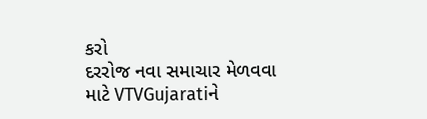કરો
દરરોજ નવા સમાચાર મેળવવા માટે VTVGujaratiને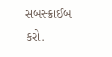સબસ્ક્રાઈબ કરો.